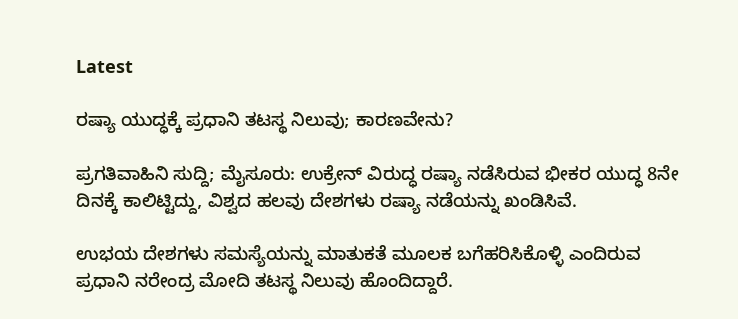Latest

ರಷ್ಯಾ ಯುದ್ಧಕ್ಕೆ ಪ್ರಧಾನಿ ತಟಸ್ಥ ನಿಲುವು; ಕಾರಣವೇನು?

ಪ್ರಗತಿವಾಹಿನಿ ಸುದ್ದಿ; ಮೈಸೂರು: ಉಕ್ರೇನ್ ವಿರುದ್ಧ ರಷ್ಯಾ ನಡೆಸಿರುವ ಭೀಕರ ಯುದ್ಧ 8ನೇ ದಿನಕ್ಕೆ ಕಾಲಿಟ್ಟಿದ್ದು, ವಿಶ್ವದ ಹಲವು ದೇಶಗಳು ರಷ್ಯಾ ನಡೆಯನ್ನು ಖಂಡಿಸಿವೆ.

ಉಭಯ ದೇಶಗಳು ಸಮಸ್ಯೆಯನ್ನು ಮಾತುಕತೆ ಮೂಲಕ ಬಗೆಹರಿಸಿಕೊಳ್ಳಿ ಎಂದಿರುವ ಪ್ರಧಾನಿ ನರೇಂದ್ರ ಮೋದಿ ತಟಸ್ಥ ನಿಲುವು ಹೊಂದಿದ್ದಾರೆ.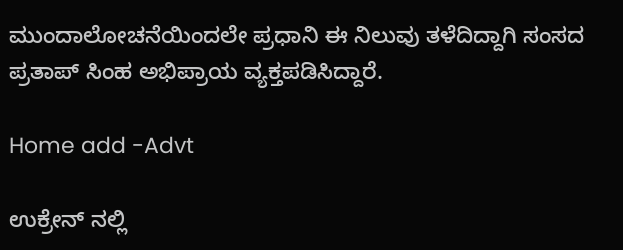ಮುಂದಾಲೋಚನೆಯಿಂದಲೇ ಪ್ರಧಾನಿ ಈ ನಿಲುವು ತಳೆದಿದ್ದಾಗಿ ಸಂಸದ ಪ್ರತಾಪ್ ಸಿಂಹ ಅಭಿಪ್ರಾಯ ವ್ಯಕ್ತಪಡಿಸಿದ್ದಾರೆ.

Home add -Advt

ಉಕ್ರೇನ್ ನಲ್ಲಿ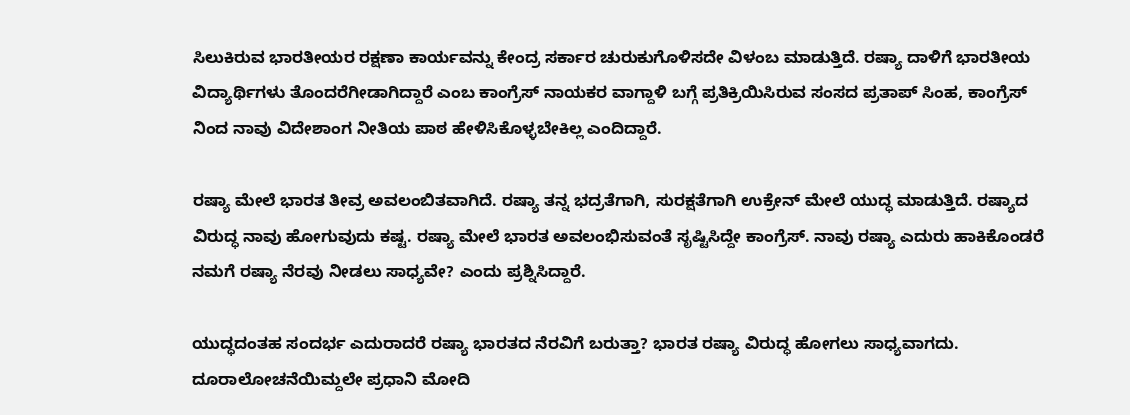ಸಿಲುಕಿರುವ ಭಾರತೀಯರ ರಕ್ಷಣಾ ಕಾರ್ಯವನ್ನು ಕೇಂದ್ರ ಸರ್ಕಾರ ಚುರುಕುಗೊಳಿಸದೇ ವಿಳಂಬ ಮಾಡುತ್ತಿದೆ. ರಷ್ಯಾ ದಾಳಿಗೆ ಭಾರತೀಯ ವಿದ್ಯಾರ್ಥಿಗಳು ತೊಂದರೆಗೀಡಾಗಿದ್ದಾರೆ ಎಂಬ ಕಾಂಗ್ರೆಸ್ ನಾಯಕರ ವಾಗ್ದಾಳಿ ಬಗ್ಗೆ ಪ್ರತಿಕ್ರಿಯಿಸಿರುವ ಸಂಸದ ಪ್ರತಾಪ್ ಸಿಂಹ, ಕಾಂಗ್ರೆಸ್ ನಿಂದ ನಾವು ವಿದೇಶಾಂಗ ನೀತಿಯ ಪಾಠ ಹೇಳಿಸಿಕೊಳ್ಳಬೇಕಿಲ್ಲ ಎಂದಿದ್ದಾರೆ.

ರಷ್ಯಾ ಮೇಲೆ ಭಾರತ ತೀವ್ರ ಅವಲಂಬಿತವಾಗಿದೆ. ರಷ್ಯಾ ತನ್ನ ಭದ್ರತೆಗಾಗಿ, ಸುರಕ್ಷತೆಗಾಗಿ ಉಕ್ರೇನ್ ಮೇಲೆ ಯುದ್ಧ ಮಾಡುತ್ತಿದೆ. ರಷ್ಯಾದ ವಿರುದ್ಧ ನಾವು ಹೋಗುವುದು ಕಷ್ಟ. ರಷ್ಯಾ ಮೇಲೆ ಭಾರತ ಅವಲಂಭಿಸುವಂತೆ ಸೃಷ್ಟಿಸಿದ್ದೇ ಕಾಂಗ್ರೆಸ್. ನಾವು ರಷ್ಯಾ ಎದುರು ಹಾಕಿಕೊಂಡರೆ ನಮಗೆ ರಷ್ಯಾ ನೆರವು ನೀಡಲು ಸಾಧ್ಯವೇ? ಎಂದು ಪ್ರಶ್ನಿಸಿದ್ದಾರೆ.

ಯುದ್ಧದಂತಹ ಸಂದರ್ಭ ಎದುರಾದರೆ ರಷ್ಯಾ ಭಾರತದ ನೆರವಿಗೆ ಬರುತ್ತಾ? ಭಾರತ ರಷ್ಯಾ ವಿರುದ್ಧ ಹೋಗಲು ಸಾಧ್ಯವಾಗದು. ದೂರಾಲೋಚನೆಯಿಮ್ದಲೇ ಪ್ರಧಾನಿ ಮೋದಿ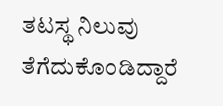ತಟಸ್ಥ ನಿಲುವು ತೆಗೆದುಕೊಂಡಿದ್ದಾರೆ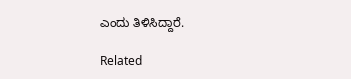ಎಂದು ತಿಳಿಸಿದ್ದಾರೆ.

Related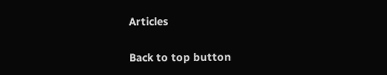Articles

Back to top button